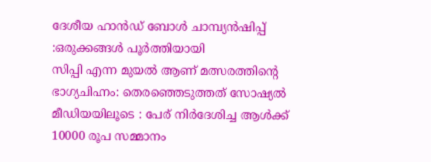ദേശീയ ഹാൻഡ് ബോൾ ചാമ്പ്യൻഷിപ്പ് :ഒരുക്കങ്ങൾ പൂർത്തിയായി
സിപ്പി എന്ന മുയൽ ആണ് മത്സരത്തിന്റെ ഭാഗ്യചിഹ്നം: തെരഞ്ഞെടുത്തത് സോഷ്യൽ മീഡിയയിലൂടെ : പേര് നിർദേശിച്ച ആൾക്ക് 10000 രൂപ സമ്മാനം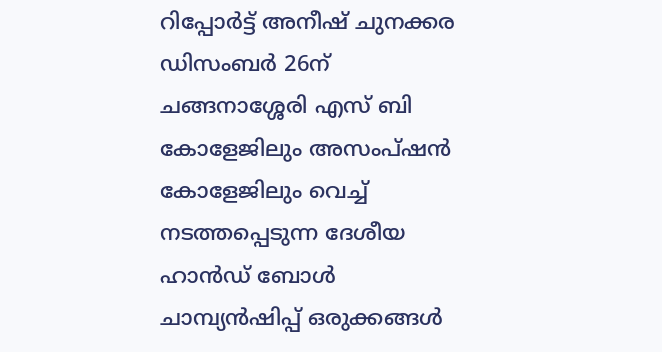റിപ്പോർട്ട് അനീഷ് ചുനക്കര
ഡിസംബർ 26ന് ചങ്ങനാശ്ശേരി എസ് ബി കോളേജിലും അസംപ്ഷൻ കോളേജിലും വെച്ച് നടത്തപ്പെടുന്ന ദേശീയ ഹാൻഡ് ബോൾ ചാമ്പ്യൻഷിപ്പ് ഒരുക്കങ്ങൾ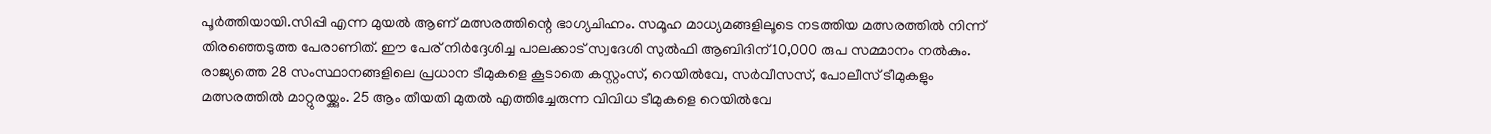പൂർത്തിയായി.സിപ്പി എന്ന മുയൽ ആണ് മത്സരത്തിന്റെ ഭാഗ്യചിഹ്നം. സമൂഹ മാധ്യമങ്ങളിലൂടെ നടത്തിയ മത്സരത്തിൽ നിന്ന് തിരഞ്ഞെടുത്ത പേരാണിത്. ഈ പേര് നിർദ്ദേശിച്ച പാലക്കാട് സ്വദേശി സുൽഫി ആബിദിന് 10,000 രുപ സമ്മാനം നൽകും. രാജ്യത്തെ 28 സംസ്ഥാനങ്ങളിലെ പ്രധാന ടീമുകളെ കൂടാതെ കസ്റ്റംസ്, റെയിൽവേ, സർവീസസ്, പോലീസ് ടീമുകളും മത്സരത്തിൽ മാറ്റുരയ്ക്കും. 25 ആം തീയതി മുതൽ എത്തിച്ചേരുന്ന വിവിധ ടീമുകളെ റെയിൽവേ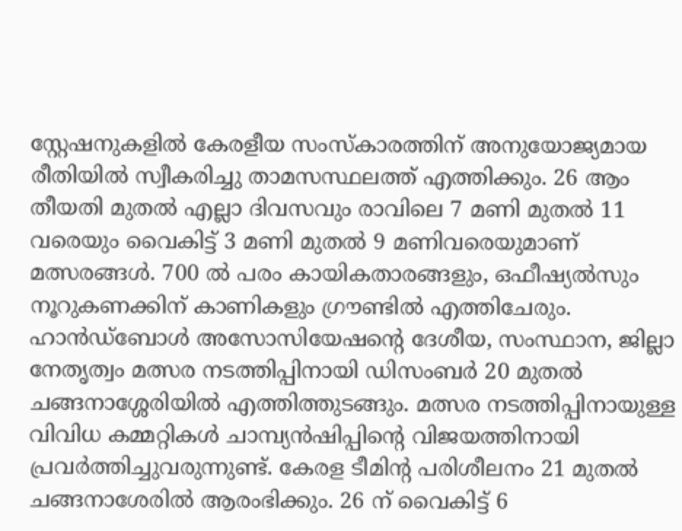സ്റ്റേഷനുകളിൽ കേരളീയ സംസ്കാരത്തിന് അനുയോജ്യമായ രീതിയിൽ സ്വീകരിച്ചു താമസസ്ഥലത്ത് എത്തിക്കും. 26 ആം തീയതി മുതൽ എല്ലാ ദിവസവും രാവിലെ 7 മണി മുതൽ 11 വരെയും വൈകിട്ട് 3 മണി മുതൽ 9 മണിവരെയുമാണ് മത്സരങ്ങൾ. 700 ൽ പരം കായികതാരങ്ങളും, ഒഫീഷ്യൽസും നൂറുകണക്കിന് കാണികളും ഗ്രൗണ്ടിൽ എത്തിചേരും. ഹാൻഡ്ബോൾ അസോസിയേഷന്റെ ദേശീയ, സംസ്ഥാന, ജില്ലാ നേതൃത്വം മത്സര നടത്തിപ്പിനായി ഡിസംബർ 20 മുതൽ ചങ്ങനാശ്ശേരിയിൽ എത്തിത്തുടങ്ങും. മത്സര നടത്തിപ്പിനായുള്ള വിവിധ കമ്മറ്റികൾ ചാമ്പ്യൻഷിപ്പിന്റെ വിജയത്തിനായി പ്രവർത്തിച്ചുവരുന്നുണ്ട്. കേരള ടീമിന്റ പരിശീലനം 21 മുതൽ ചങ്ങനാശേരിൽ ആരംഭിക്കും. 26 ന് വൈകിട്ട് 6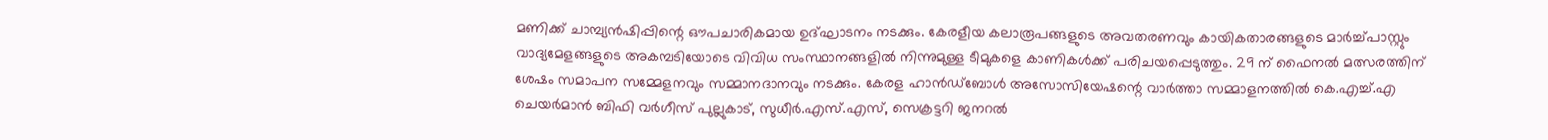മണിക്ക് ചാമ്പ്യൻഷിപ്പിന്റെ ഔപചാരികമായ ഉദ്ഘാടനം നടക്കും. കേരളീയ കലാരൂപങ്ങളുടെ അവതരണവും കായികതാരങ്ങളുടെ മാർച്ച്പാസ്റ്റും വാദ്യമേളങ്ങളുടെ അകമ്പടിയോടെ വിവിധ സംസ്ഥാനങ്ങളിൽ നിന്നുമുള്ള ടീമുകളെ കാണികൾക്ക് പരിചയപ്പെടുത്തും. 29 ന് ഫൈനൽ മത്സരത്തിന് ശേഷം സമാപന സമ്മേളനവും സമ്മാനദാനവും നടക്കും. കേരള ഹാൻഡ്ബോൾ അസോസിയേഷന്റെ വാർത്താ സമ്മാളനത്തിൽ കെ.എച്ച്.എ ചെയർമാൻ ബിഫി വർഗീസ് പുല്ലുകാട്, സുധീർ.എസ്.എസ്, സെക്രട്ടറി ജനറൽ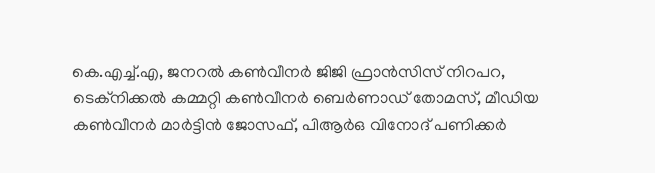കെ.എച്ച്.എ, ജനറൽ കൺവീനർ ജിജി ഫ്രാൻസിസ് നിറപറ, ടെക്നിക്കൽ കമ്മറ്റി കൺവീനർ ബെർണാഡ് തോമസ്, മീഡിയ കൺവീനർ മാർട്ടിൻ ജോസഫ്, പിആർഒ വിനോദ് പണിക്കർ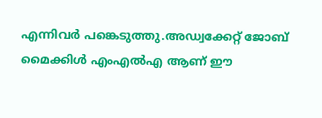എന്നിവർ പങ്കെടുത്തു.അഡ്വക്കേറ്റ് ജോബ് മൈക്കിൾ എംഎൽഎ ആണ് ഈ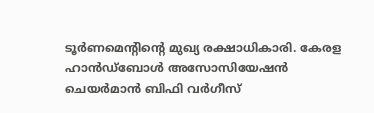ടൂർണമെന്റിന്റെ മുഖ്യ രക്ഷാധികാരി. കേരള ഹാൻഡ്ബോൾ അസോസിയേഷൻ ചെയർമാൻ ബിഫി വർഗീസ്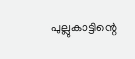പുല്ലുകാട്ടിന്റെ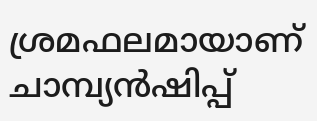ശ്രമഫലമായാണ് ചാമ്പ്യൻഷിപ്പ്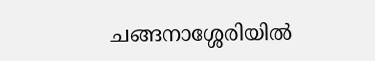ചങ്ങനാശ്ശേരിയിൽ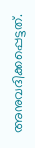അനുവദിക്കപ്പെട്ടത്.